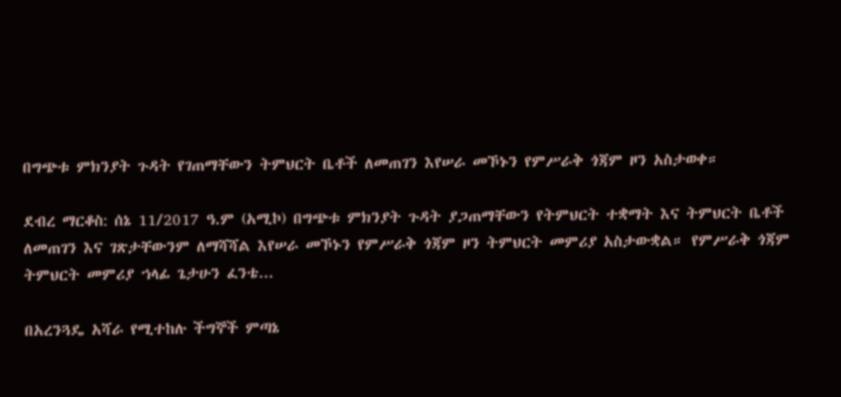በግጭቱ ምክንያት ጉዳት የገጠማቸውን ትምህርት ቤቶች ለመጠገን እየሠራ መኾኑን የምሥራቅ ጎጃም ዞን አስታወቀ።

ደብረ ማርቆስ: ሰኔ 11/2017 ዓ.ም (አሚኮ) በግጭቱ ምክንያት ጉዳት ያጋጠማቸውን የትምህርት ተቋማት እና ትምህርት ቤቶች ለመጠገን እና ገጽታቸውንም ለማሻሻል እየሠራ መኾኑን የምሥራቅ ጎጃም ዞን ትምህርት መምሪያ አስታውቋል። የምሥራቅ ጎጃም ትምህርት መምሪያ ኀላፊ ጌታሁን ፈንቴ...

በአረንጓዴ አሻራ የሚተከሉ ችግኞች ምጣኔ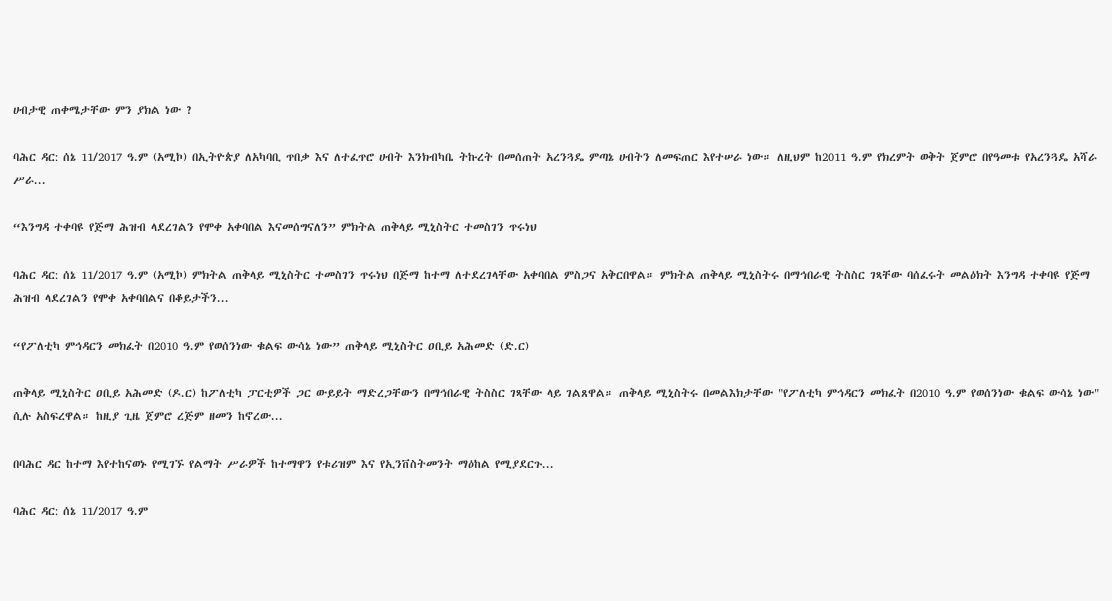ሀብታዊ ጠቀሜታቸው ምን ያክል ነው ?

ባሕር ዳር: ሰኔ 11/2017 ዓ.ም (አሚኮ) በኢትዮጵያ ለአካባቢ ጥበቃ እና ለተፈጥሮ ሀብት እንክብካቤ ትኩረት በመሰጠት አረንጓዴ ምጣኔ ሀብትን ለመፍጠር እየተሠራ ነው። ለዚህም ከ2011 ዓ.ም የክረምት ወቅት ጀምሮ በየዓመቱ የአረንጓዴ አሻራ ሥራ...

“እንግዳ ተቀባዩ የጅማ ሕዝብ ላደረገልን የሞቀ አቀባበል እናመሰግናለን” ምክትል ጠቅላይ ሚኒስትር ተመስገን ጥሩነህ

ባሕር ዳር: ሰኔ 11/2017 ዓ.ም (አሚኮ) ምክትል ጠቅላይ ሚኒስትር ተመስገን ጥሩነህ በጅማ ከተማ ለተደረገላቸው አቀባበል ምስጋና አቅርበዋል። ምክትል ጠቅላይ ሚኒስትሩ በማኅበራዊ ትስስር ገጻቸው ባሰፈሩት መልዕክት እንግዳ ተቀባዩ የጅማ ሕዝብ ላደረገልን የሞቀ አቀባበልና በቆይታችን...

“የፖለቲካ ምኅዳርን መክፈት በ2010 ዓ.ም የወሰንነው ቁልፍ ውሳኔ ነው” ጠቅላይ ሚኒስትር ዐቢይ አሕመድ (ድ.ር)

ጠቅላይ ሚኒስትር ዐቢይ አሕመድ (ዶ.ር) ከፖለቲካ ፓርቲዎች ጋር ውይይት ማድረጋቸውን በማኅበራዊ ትስስር ገጻቸው ላይ ገልጸዋል። ጠቅላይ ሚኒስትሩ በመልእክታቸው "የፖለቲካ ምኅዳርን መክፈት በ2010 ዓ.ም የወሰንነው ቁልፍ ውሳኔ ነው" ሲሉ አስፍረዋል። ከዚያ ጊዜ ጀምሮ ረጅም ዘመን ከኖረው...

በባሕር ዳር ከተማ እየተከናወኑ የሚገኙ የልማት ሥራዎች ከተማዋን የቱሪዝም እና የኢንቨስትመንት ማዕከል የሚያደርጉ...

ባሕር ዳር: ሰኔ 11/2017 ዓ.ም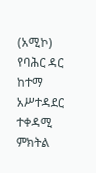(አሚኮ) የባሕር ዳር ከተማ አሥተዳደር ተቀዳሚ ምክትል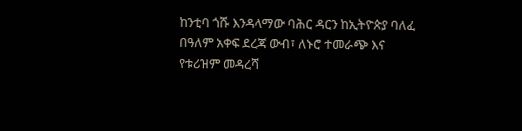ከንቲባ ጎሹ እንዳላማው ባሕር ዳርን ከኢትዮጵያ ባለፈ በዓለም አቀፍ ደረጃ ውብ፣ ለኑሮ ተመራጭ እና የቱሪዝም መዳረሻ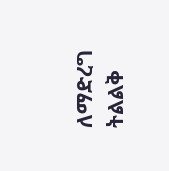ለማድረግ ትልልቅ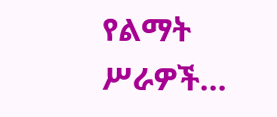የልማት ሥራዎች...